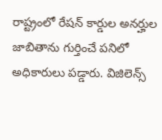రాష్ట్రంలో రేషన్ కార్డుల అనర్హుల జాబితాను గుర్తించే పనిలో అధికారులు పడ్డారు. విజిలెన్స్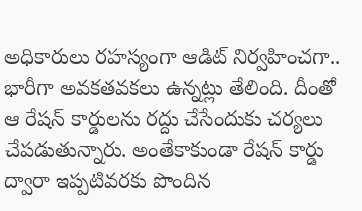అధికారులు రహస్యంగా ఆడిట్ నిర్వహించగా.. భారీగా అవకతవకలు ఉన్నట్లు తేలింది. దీంతో ఆ రేషన్ కార్డులను రద్దు చేసేందుకు చర్యలు చేపడుతున్నారు. అంతేకాకుండా రేషన్ కార్డు ద్వారా ఇప్పటివరకు పొందిన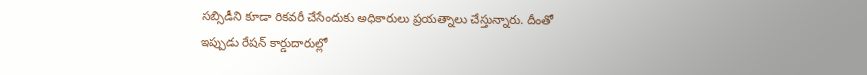సబ్సిడీని కూడా రికవరీ చేసేందుకు అధికారులు ప్రయత్నాలు చేస్తున్నారు. దీంతో ఇప్పుడు రేషన్ కార్డుదారుల్లో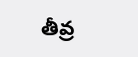తీవ్ర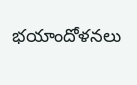భయాందోళనలు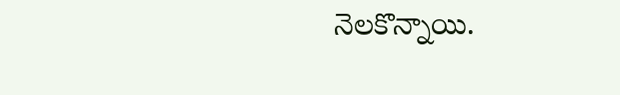నెలకొన్నాయి.